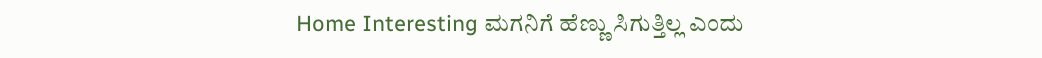Home Interesting ಮಗನಿಗೆ ಹೆಣ್ಣು ಸಿಗುತ್ತಿಲ್ಲ ಎಂದು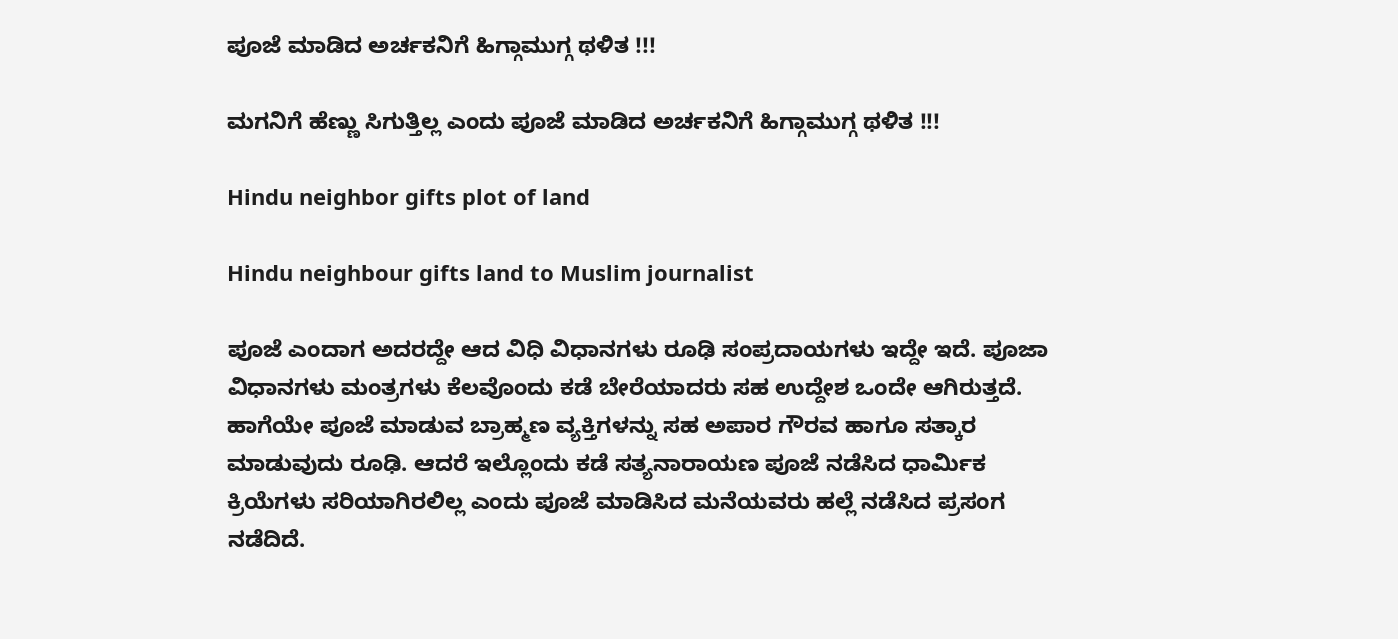ಪೂಜೆ ಮಾಡಿದ ಅರ್ಚಕನಿಗೆ ಹಿಗ್ಗಾಮುಗ್ಗ ಥಳಿತ !!!

ಮಗನಿಗೆ ಹೆಣ್ಣು ಸಿಗುತ್ತಿಲ್ಲ ಎಂದು ಪೂಜೆ ಮಾಡಿದ ಅರ್ಚಕನಿಗೆ ಹಿಗ್ಗಾಮುಗ್ಗ ಥಳಿತ !!!

Hindu neighbor gifts plot of land

Hindu neighbour gifts land to Muslim journalist

ಪೂಜೆ ಎಂದಾಗ ಅದರದ್ದೇ ಆದ ವಿಧಿ ವಿಧಾನಗಳು ರೂಢಿ ಸಂಪ್ರದಾಯಗಳು ಇದ್ದೇ ಇದೆ. ಪೂಜಾ ವಿಧಾನಗಳು ಮಂತ್ರಗಳು ಕೆಲವೊಂದು ಕಡೆ ಬೇರೆಯಾದರು ಸಹ ಉದ್ದೇಶ ಒಂದೇ ಆಗಿರುತ್ತದೆ. ಹಾಗೆಯೇ ಪೂಜೆ ಮಾಡುವ ಬ್ರಾಹ್ಮಣ ವ್ಯಕ್ತಿಗಳನ್ನು ಸಹ ಅಪಾರ ಗೌರವ ಹಾಗೂ ಸತ್ಕಾರ ಮಾಡುವುದು ರೂಢಿ. ಆದರೆ ಇಲ್ಲೊಂದು ಕಡೆ ಸತ್ಯನಾರಾಯಣ ಪೂಜೆ ನಡೆಸಿದ ಧಾರ್ಮಿಕ ಕ್ರಿಯೆಗಳು ಸರಿಯಾಗಿರಲಿಲ್ಲ ಎಂದು ಪೂಜೆ ಮಾಡಿಸಿದ ಮನೆಯವರು ಹಲ್ಲೆ ನಡೆಸಿದ ಪ್ರಸಂಗ ನಡೆದಿದೆ.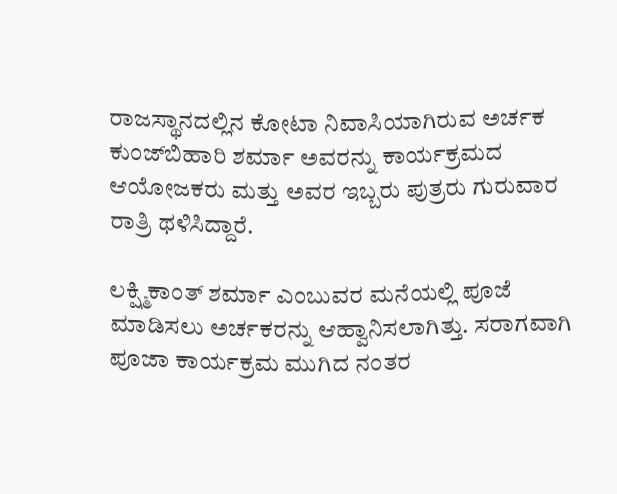ರಾಜಸ್ಥಾನದಲ್ಲಿನ ಕೋಟಾ ನಿವಾಸಿಯಾಗಿರುವ ಅರ್ಚಕ ಕುಂಜ್‌ಬಿಹಾರಿ ಶರ್ಮಾ ಅವರನ್ನು ಕಾರ್ಯಕ್ರಮದ ಆಯೋಜಕರು ಮತ್ತು ಅವರ ಇಬ್ಬರು ಪುತ್ರರು ಗುರುವಾರ ರಾತ್ರಿ ಥಳಿಸಿದ್ದಾರೆ.

ಲಕ್ಷ್ಮಿಕಾಂತ್ ಶರ್ಮಾ ಎಂಬುವರ ಮನೆಯಲ್ಲಿ ಪೂಜೆ ಮಾಡಿಸಲು ಅರ್ಚಕರನ್ನು ಆಹ್ವಾನಿಸಲಾಗಿತ್ತು. ಸರಾಗವಾಗಿ ಪೂಜಾ ಕಾರ್ಯಕ್ರಮ ಮುಗಿದ ನಂತರ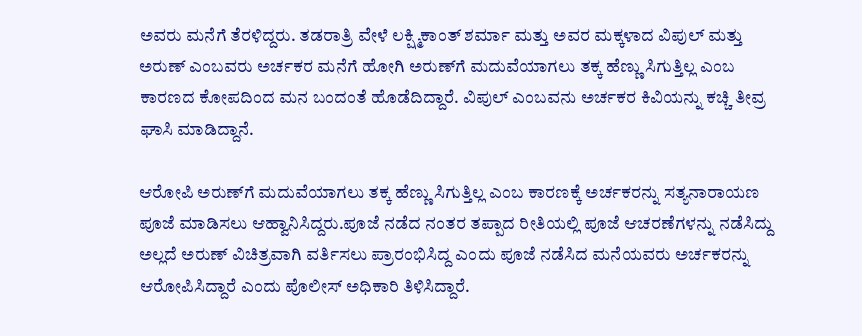ಅವರು ಮನೆಗೆ ತೆರಳಿದ್ದರು. ತಡರಾತ್ರಿ ವೇಳೆ ಲಕ್ಷ್ಮಿಕಾಂತ್ ಶರ್ಮಾ ಮತ್ತು ಅವರ ಮಕ್ಕಳಾದ ವಿಪುಲ್ ಮತ್ತು ಅರುಣ್ ಎಂಬವರು ಅರ್ಚಕರ ಮನೆಗೆ ಹೋಗಿ ಅರುಣ್‌ಗೆ ಮದುವೆಯಾಗಲು ತಕ್ಕ ಹೆಣ್ಣು ಸಿಗುತ್ತಿಲ್ಲ ಎಂಬ ಕಾರಣದ ಕೋಪದಿಂದ ಮನ ಬಂದಂತೆ ಹೊಡೆದಿದ್ದಾರೆ. ವಿಪುಲ್ ಎಂಬವನು ಅರ್ಚಕರ ಕಿವಿಯನ್ನು ಕಚ್ಚಿ ತೀವ್ರ ಘಾಸಿ ಮಾಡಿದ್ದಾನೆ.

ಆರೋಪಿ ಅರುಣ್‌ಗೆ ಮದುವೆಯಾಗಲು ತಕ್ಕ ಹೆಣ್ಣು ಸಿಗುತ್ತಿಲ್ಲ ಎಂಬ ಕಾರಣಕ್ಕೆ ಅರ್ಚಕರನ್ನು ಸತ್ಯನಾರಾಯಣ ಪೂಜೆ ಮಾಡಿಸಲು ಆಹ್ವಾನಿಸಿದ್ದರು.ಪೂಜೆ ನಡೆದ ನಂತರ ತಪ್ಪಾದ ರೀತಿಯಲ್ಲಿ ಪೂಜೆ ಆಚರಣೆಗಳನ್ನು ನಡೆಸಿದ್ದು ಅಲ್ಲದೆ ಅರುಣ್ ವಿಚಿತ್ರವಾಗಿ ವರ್ತಿಸಲು ಪ್ರಾರಂಭಿಸಿದ್ದ ಎಂದು ಪೂಜೆ ನಡೆಸಿದ ಮನೆಯವರು ಅರ್ಚಕರನ್ನು ಆರೋಪಿಸಿದ್ದಾರೆ ಎಂದು ಪೊಲೀಸ್ ಅಧಿಕಾರಿ ತಿಳಿಸಿದ್ದಾರೆ.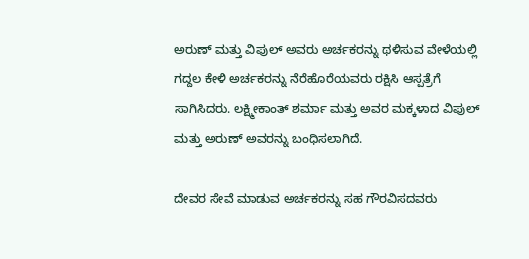ಅರುಣ್ ಮತ್ತು ವಿಪುಲ್ ಅವರು ಅರ್ಚಕರನ್ನು ಥಳಿಸುವ ವೇಳೆಯಲ್ಲಿ ಗದ್ದಲ ಕೇಳಿ ಅರ್ಚಕರನ್ನು ನೆರೆಹೊರೆಯವರು ರಕ್ಷಿಸಿ ಆಸ್ಪತ್ರೆಗೆ ಸಾಗಿಸಿದರು. ಲಕ್ಷ್ಮೀಕಾಂತ್ ಶರ್ಮಾ ಮತ್ತು ಅವರ ಮಕ್ಕಳಾದ ವಿಪುಲ್ ಮತ್ತು ಅರುಣ್ ಅವರನ್ನು ಬಂಧಿಸಲಾಗಿದೆ.

ದೇವರ ಸೇವೆ ಮಾಡುವ ಅರ್ಚಕರನ್ನು ಸಹ ಗೌರವಿಸದವರು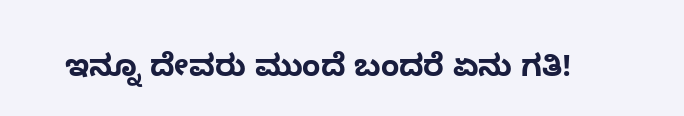ಇನ್ನೂ ದೇವರು ಮುಂದೆ ಬಂದರೆ ಏನು ಗತಿ!